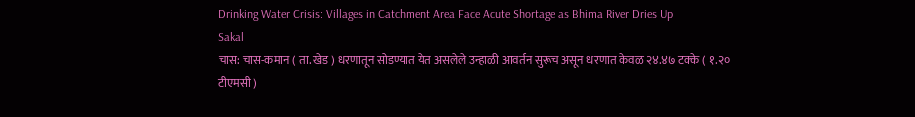Drinking Water Crisis: Villages in Catchment Area Face Acute Shortage as Bhima River Dries Up
Sakal
चास: चास-कमान ( ता. खेड ) धरणातून सोडण्यात येत असलेले उन्हाळी आवर्तन सुरूच असून धरणात केवळ २४.४७ टक्के ( १.२० टीएमसी )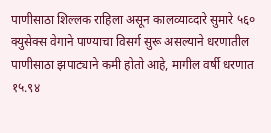पाणीसाठा शिल्लक राहिला असून कालव्याव्दारे सुमारे ५६० क्युसेक्स वेगाने पाण्याचा विसर्ग सुरू असल्याने धरणातील पाणीसाठा झपाट्याने कमी होतो आहे, मागील वर्षी धरणात १५.९४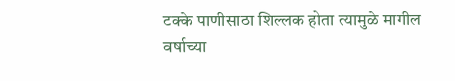टक्के पाणीसाठा शिल्लक होता त्यामुळे मागील वर्षाच्या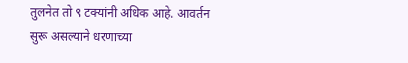तुलनेत तो ९ टक्यांनी अधिक आहे. आवर्तन सुरू असल्याने धरणाच्या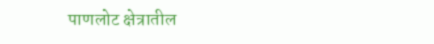पाणलोट क्षेत्रातील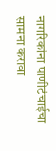नागरिकांना पाणीटंचाईचा सामना करावा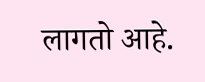लागतो आहे.